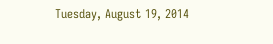Tuesday, August 19, 2014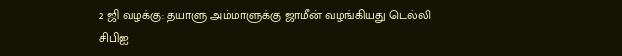2 ஜி வழக்கு: தயாளு அம்மாளுக்கு ஜாமீன் வழங்கியது டெல்லி சிபிஐ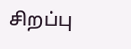சிறப்பு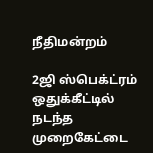நீதிமன்றம்

2ஜி ஸ்பெக்ட்ரம் ஒதுக்கீட்டில் நடந்த முறைகேட்டை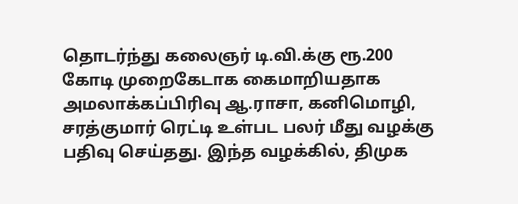தொடர்ந்து கலைஞர் டி.வி.க்கு ரூ.200 கோடி முறைகேடாக கைமாறியதாக அமலாக்கப்பிரிவு ஆ.ராசா, கனிமொழி, சரத்குமார் ரெட்டி உள்பட பலர் மீது வழக்கு பதிவு செய்தது. இந்த வழக்கில், திமுக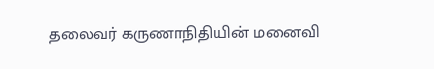தலைவர் கருணாநிதியின் மனைவி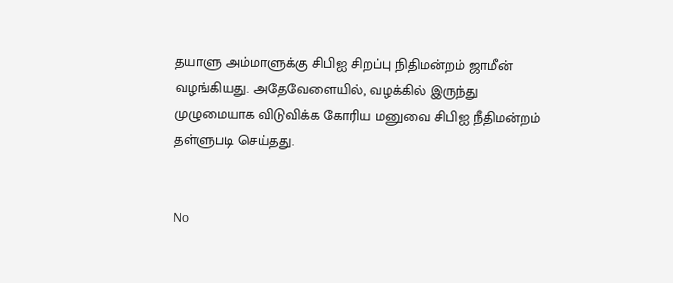தயாளு அம்மாளுக்கு சிபிஐ சிறப்பு நிதிமன்றம் ஜாமீன் வழங்கியது. அதேவேளையில், வழக்கில் இருந்து முழுமையாக விடுவிக்க கோரிய மனுவை சிபிஐ நீதிமன்றம் தள்ளுபடி செய்தது.


No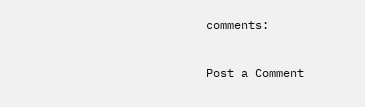comments:

Post a Comment